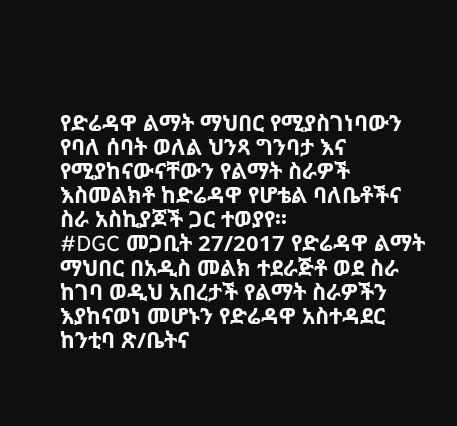የድሬዳዋ ልማት ማህበር የሚያስገነባውን የባለ ሰባት ወለል ህንጻ ግንባታ እና የሚያከናውናቸውን የልማት ስራዎች እስመልክቶ ከድሬዳዋ የሆቴል ባለቤቶችና ስራ አስኪያጆች ጋር ተወያየ፡፡
#DGC መጋቢት 27/2017 የድሬዳዋ ልማት ማህበር በአዲስ መልክ ተደራጅቶ ወደ ስራ ከገባ ወዲህ አበረታች የልማት ስራዎችን እያከናወነ መሆኑን የድሬዳዋ አስተዳደር ከንቲባ ጽ/ቤትና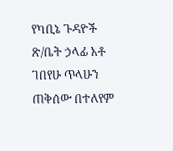የካቢኔ ጉዳዮች ጽ/ቤት ኃላፊ አቶ ገበየሁ ጥላሁን ጠቅሰው በተለየም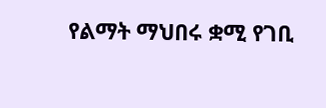የልማት ማህበሩ ቋሚ የገቢ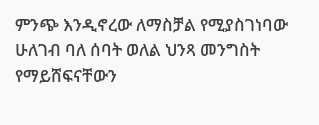ምንጭ እንዲኖረው ለማስቻል የሚያስገነባው ሁለገብ ባለ ሰባት ወለል ህንጻ መንግስት የማይሸፍናቸውን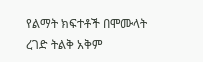የልማት ክፍተቶች በሞሙላት ረገድ ትልቅ አቅም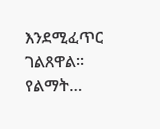እንደሚፈጥር ገልጸዋል፡፡ የልማት…